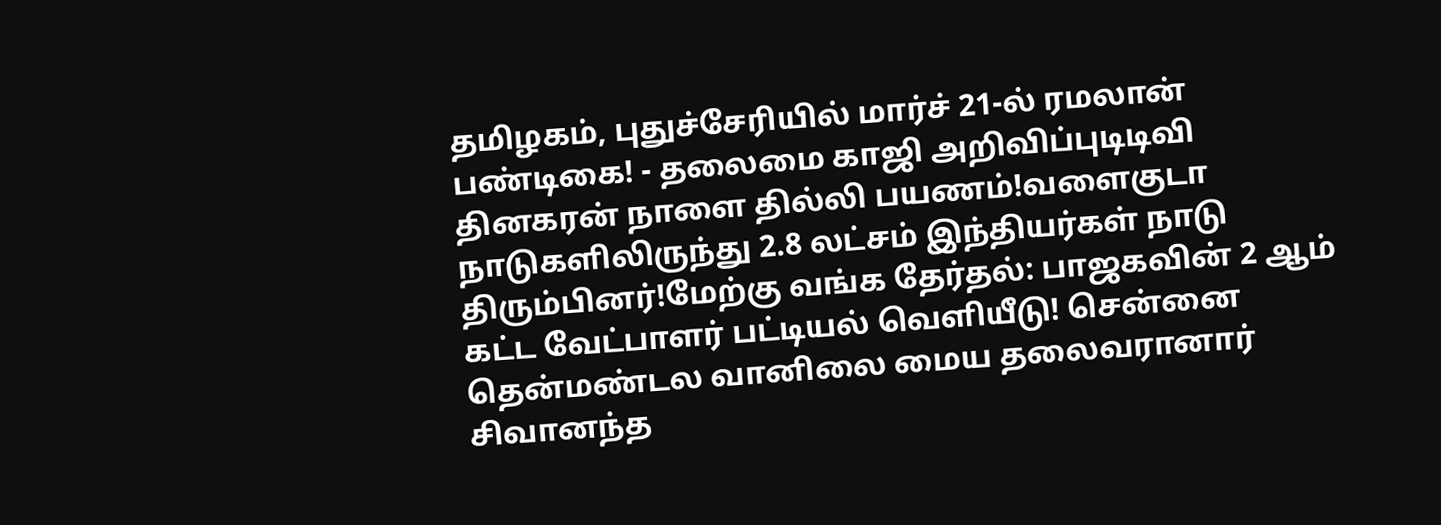தமிழகம், புதுச்சேரியில் மார்ச் 21-ல் ரமலான் பண்டிகை! - தலைமை காஜி அறிவிப்புடிடிவி தினகரன் நாளை தில்லி பயணம்!வளைகுடா நாடுகளிலிருந்து 2.8 லட்சம் இந்தியர்கள் நாடு திரும்பினர்!மேற்கு வங்க தேர்தல்: பாஜகவின் 2 ஆம் கட்ட வேட்பாளர் பட்டியல் வெளியீடு! சென்னை தென்மண்டல வானிலை மைய தலைவரானார் சிவானந்த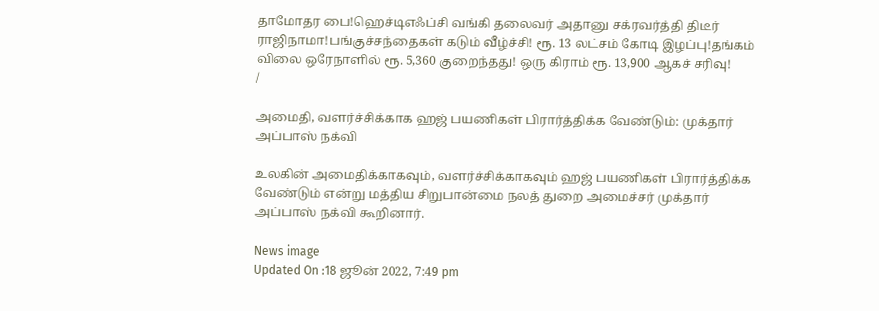தாமோதர பை!ஹெச்டிஎஃப்சி வங்கி தலைவர் அதானு சக்ரவர்த்தி திடீர் ராஜிநாமா!பங்குச்சந்தைகள் கடும் வீழ்ச்சி! ரூ. 13 லட்சம் கோடி இழப்பு!தங்கம் விலை ஒரேநாளில் ரூ. 5,360 குறைந்தது! ஒரு கிராம் ரூ. 13,900 ஆகச் சரிவு!
/

அமைதி, வளர்ச்சிக்காக ஹஜ் பயணிகள் பிரார்த்திக்க வேண்டும்: முக்தார் அப்பாஸ் நக்வி

உலகின் அமைதிக்காகவும், வளர்ச்சிக்காகவும் ஹஜ் பயணிகள் பிரார்த்திக்க வேண்டும் என்று மத்திய சிறுபான்மை நலத் துறை அமைச்சர் முக்தார் அப்பாஸ் நக்வி கூறினார்.

News image
Updated On :18 ஜூன் 2022, 7:49 pm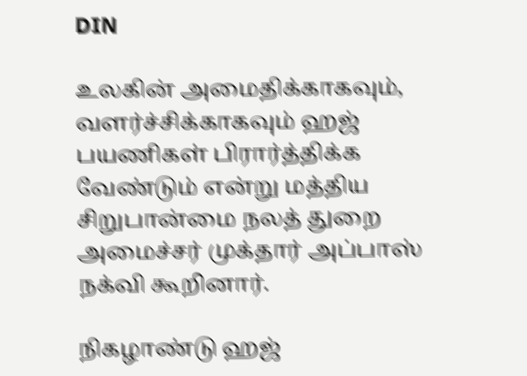DIN

உலகின் அமைதிக்காகவும், வளர்ச்சிக்காகவும் ஹஜ் பயணிகள் பிரார்த்திக்க வேண்டும் என்று மத்திய சிறுபான்மை நலத் துறை அமைச்சர் முக்தார் அப்பாஸ் நக்வி கூறினார்.

நிகழாண்டு ஹஜ்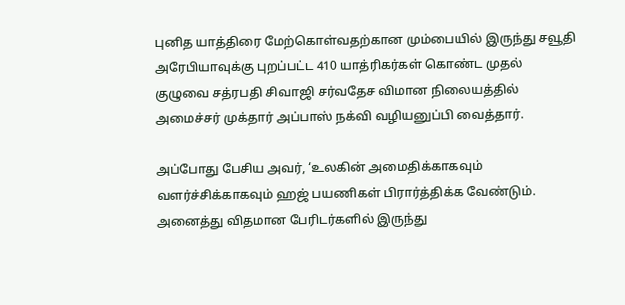புனித யாத்திரை மேற்கொள்வதற்கான மும்பையில் இருந்து சவூதி அரேபியாவுக்கு புறப்பட்ட 410 யாத்ரிகர்கள் கொண்ட முதல் குழுவை சத்ரபதி சிவாஜி சர்வதேச விமான நிலையத்தில் அமைச்சர் முக்தார் அப்பாஸ் நக்வி வழியனுப்பி வைத்தார்.

அப்போது பேசிய அவர், ‘உலகின் அமைதிக்காகவும் வளர்ச்சிக்காகவும் ஹஜ் பயணிகள் பிரார்த்திக்க வேண்டும். அனைத்து விதமான பேரிடர்களில் இருந்து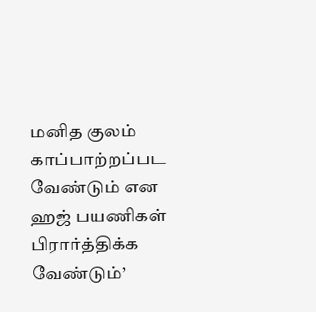மனித குலம் காப்பாற்றப்பட வேண்டும் என ஹஜ் பயணிகள் பிரார்த்திக்க வேண்டும்’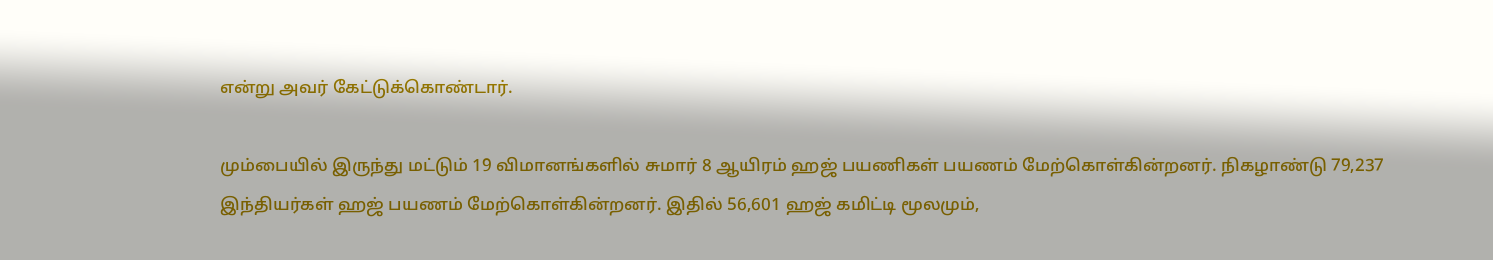என்று அவர் கேட்டுக்கொண்டார்.

மும்பையில் இருந்து மட்டும் 19 விமானங்களில் சுமார் 8 ஆயிரம் ஹஜ் பயணிகள் பயணம் மேற்கொள்கின்றனர். நிகழாண்டு 79,237 இந்தியர்கள் ஹஜ் பயணம் மேற்கொள்கின்றனர். இதில் 56,601 ஹஜ் கமிட்டி மூலமும்,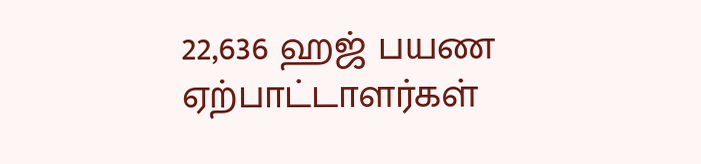22,636 ஹஜ் பயண ஏற்பாட்டாளர்கள்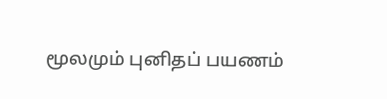மூலமும் புனிதப் பயணம்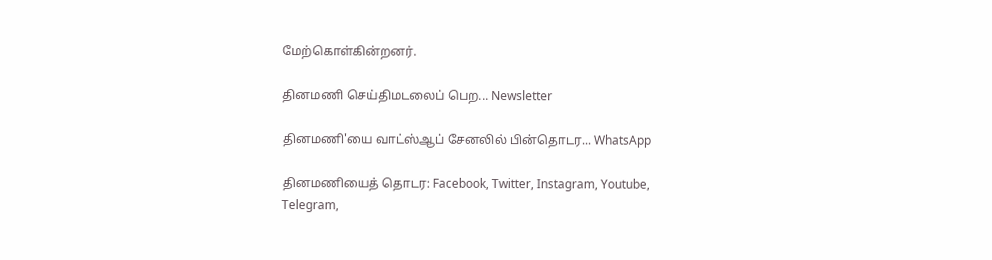மேற்கொள்கின்றனர்.

தினமணி செய்திமடலைப் பெற... Newsletter

தினமணி'யை வாட்ஸ்ஆப் சேனலில் பின்தொடர... WhatsApp

தினமணியைத் தொடர: Facebook, Twitter, Instagram, Youtube, Telegram,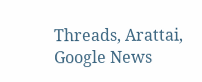Threads, Arattai, Google News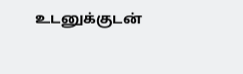உடனுக்குடன்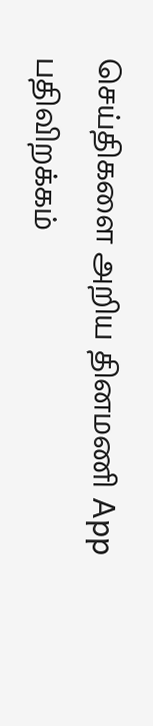செய்திகளை அறிய தினமணி App பதிவிறக்கம்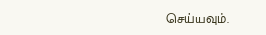செய்யவும்.